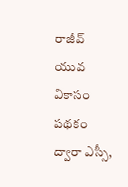రాజీవ్ యువ వికాసం పథకం ద్వారా ఎస్సీ,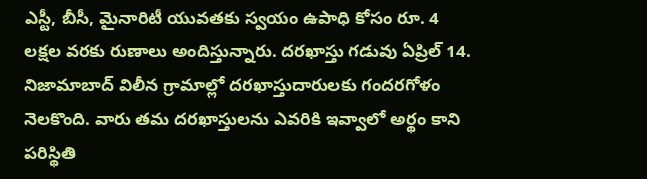ఎస్టీ, బీసీ, మైనారిటీ యువతకు స్వయం ఉపాధి కోసం రూ. 4 లక్షల వరకు రుణాలు అందిస్తున్నారు. దరఖాస్తు గడువు ఏప్రిల్ 14. నిజామాబాద్ విలీన గ్రామాల్లో దరఖాస్తుదారులకు గందరగోళం నెలకొంది. వారు తమ దరఖాస్తులను ఎవరికి ఇవ్వాలో అర్థం కాని పరిస్థితి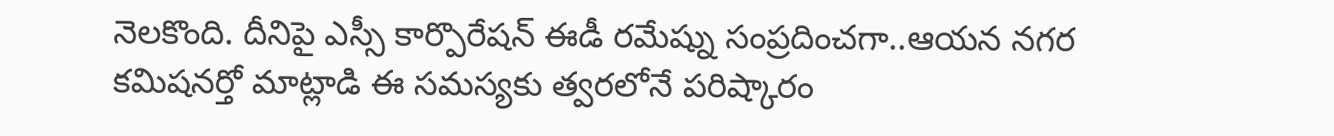నెలకొంది. దీనిపై ఎస్సీ కార్పొరేషన్ ఈడీ రమేష్ను సంప్రదించగా..ఆయన నగర కమిషనర్తో మాట్లాడి ఈ సమస్యకు త్వరలోనే పరిష్కారం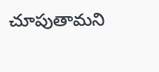చూపుతామని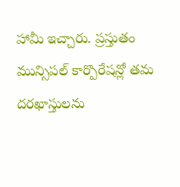హామీ ఇచ్చారు. ప్రస్తుతం మున్సిపల్ కార్పొరేషన్లో తమ దరఖాస్తులను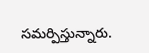సమర్పిస్తున్నారు.